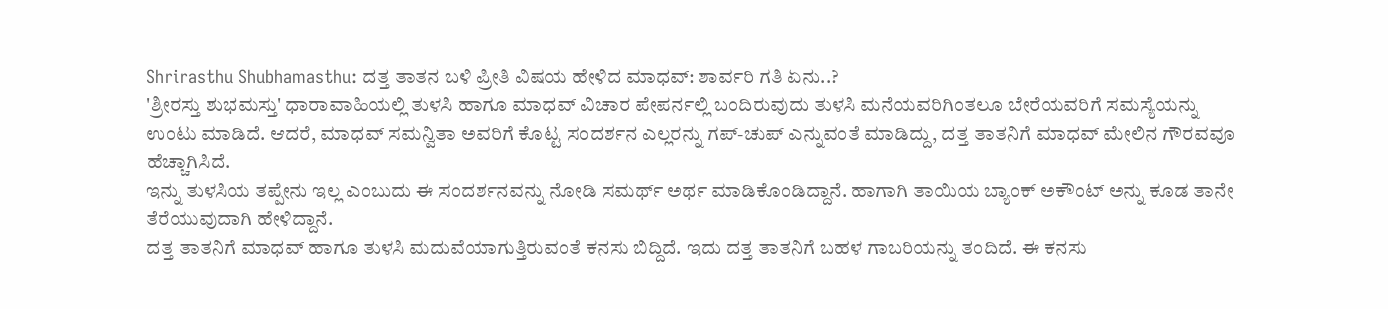Shrirasthu Shubhamasthu: ದತ್ತ ತಾತನ ಬಳಿ ಪ್ರೀತಿ ವಿಷಯ ಹೇಳಿದ ಮಾಧವ್: ಶಾರ್ವರಿ ಗತಿ ಏನು..?
'ಶ್ರೀರಸ್ತು ಶುಭಮಸ್ತು' ಧಾರಾವಾಹಿಯಲ್ಲಿ ತುಳಸಿ ಹಾಗೂ ಮಾಧವ್ ವಿಚಾರ ಪೇಪರ್ನಲ್ಲಿ ಬಂದಿರುವುದು ತುಳಸಿ ಮನೆಯವರಿಗಿಂತಲೂ ಬೇರೆಯವರಿಗೆ ಸಮಸ್ಯೆಯನ್ನು ಉಂಟು ಮಾಡಿದೆ. ಆದರೆ, ಮಾಧವ್ ಸಮನ್ವಿತಾ ಅವರಿಗೆ ಕೊಟ್ಟ ಸಂದರ್ಶನ ಎಲ್ಲರನ್ನು ಗಪ್-ಚುಪ್ ಎನ್ನುವಂತೆ ಮಾಡಿದ್ದು, ದತ್ತ ತಾತನಿಗೆ ಮಾಧವ್ ಮೇಲಿನ ಗೌರವವೂ ಹೆಚ್ಚಾಗಿಸಿದೆ.
ಇನ್ನು ತುಳಸಿಯ ತಪ್ಪೇನು ಇಲ್ಲ ಎಂಬುದು ಈ ಸಂದರ್ಶನವನ್ನು ನೋಡಿ ಸಮರ್ಥ್ ಅರ್ಥ ಮಾಡಿಕೊಂಡಿದ್ದಾನೆ. ಹಾಗಾಗಿ ತಾಯಿಯ ಬ್ಯಾಂಕ್ ಅಕೌಂಟ್ ಅನ್ನು ಕೂಡ ತಾನೇ ತೆರೆಯುವುದಾಗಿ ಹೇಳಿದ್ದಾನೆ.
ದತ್ತ ತಾತನಿಗೆ ಮಾಧವ್ ಹಾಗೂ ತುಳಸಿ ಮದುವೆಯಾಗುತ್ತಿರುವಂತೆ ಕನಸು ಬಿದ್ದಿದೆ. ಇದು ದತ್ತ ತಾತನಿಗೆ ಬಹಳ ಗಾಬರಿಯನ್ನು ತಂದಿದೆ. ಈ ಕನಸು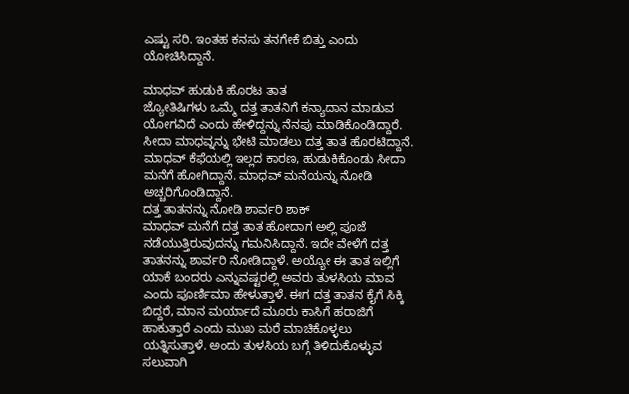ಎಷ್ಟು ಸರಿ. ಇಂತಹ ಕನಸು ತನಗೇಕೆ ಬಿತ್ತು ಎಂದು ಯೋಚಿಸಿದ್ದಾನೆ.

ಮಾಧವ್ ಹುಡುಕಿ ಹೊರಟ ತಾತ
ಜ್ಯೋತಿಷಿಗಳು ಒಮ್ಮೆ ದತ್ತ ತಾತನಿಗೆ ಕನ್ಯಾದಾನ ಮಾಡುವ ಯೋಗವಿದೆ ಎಂದು ಹೇಳಿದ್ದನ್ನು ನೆನಪು ಮಾಡಿಕೊಂಡಿದ್ದಾರೆ. ಸೀದಾ ಮಾಧವ್ನನ್ನು ಭೇಟಿ ಮಾಡಲು ದತ್ತ ತಾತ ಹೊರಟಿದ್ದಾನೆ. ಮಾಧವ್ ಕೆಫೆಯಲ್ಲಿ ಇಲ್ಲದ ಕಾರಣ, ಹುಡುಕಿಕೊಂಡು ಸೀದಾ ಮನೆಗೆ ಹೋಗಿದ್ದಾನೆ. ಮಾಧವ್ ಮನೆಯನ್ನು ನೋಡಿ ಅಚ್ಚರಿಗೊಂಡಿದ್ದಾನೆ.
ದತ್ತ ತಾತನನ್ನು ನೋಡಿ ಶಾರ್ವರಿ ಶಾಕ್
ಮಾಧವ್ ಮನೆಗೆ ದತ್ತ ತಾತ ಹೋದಾಗ ಅಲ್ಲಿ ಪೂಜೆ ನಡೆಯುತ್ತಿರುವುದನ್ನು ಗಮನಿಸಿದ್ದಾನೆ. ಇದೇ ವೇಳೆಗೆ ದತ್ತ ತಾತನನ್ನು ಶಾರ್ವರಿ ನೋಡಿದ್ದಾಳೆ. ಅಯ್ಯೋ ಈ ತಾತ ಇಲ್ಲಿಗೆ ಯಾಕೆ ಬಂದರು ಎನ್ನುವಷ್ಟರಲ್ಲಿ ಅವರು ತುಳಸಿಯ ಮಾವ ಎಂದು ಪೂರ್ಣಿಮಾ ಹೇಳುತ್ತಾಳೆ. ಈಗ ದತ್ತ ತಾತನ ಕೈಗೆ ಸಿಕ್ಕಿ ಬಿದ್ದರೆ, ಮಾನ ಮರ್ಯಾದೆ ಮೂರು ಕಾಸಿಗೆ ಹರಾಜಿಗೆ ಹಾಕುತ್ತಾರೆ ಎಂದು ಮುಖ ಮರೆ ಮಾಚಿಕೊಳ್ಳಲು ಯತ್ನಿಸುತ್ತಾಳೆ. ಅಂದು ತುಳಸಿಯ ಬಗ್ಗೆ ತಿಳಿದುಕೊಳ್ಳುವ ಸಲುವಾಗಿ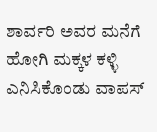ಶಾರ್ವರಿ ಅವರ ಮನೆಗೆ ಹೋಗಿ ಮಕ್ಕಳ ಕಳ್ಳಿ ಎನಿಸಿಕೊಂಡು ವಾಪಸ್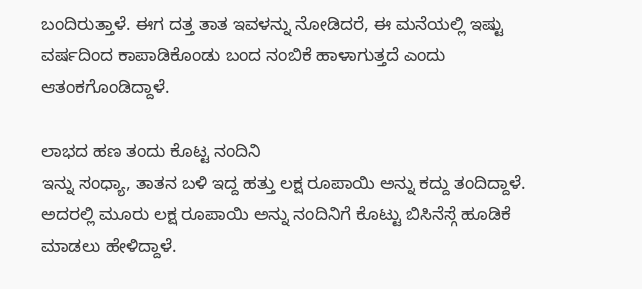ಬಂದಿರುತ್ತಾಳೆ. ಈಗ ದತ್ತ ತಾತ ಇವಳನ್ನು ನೋಡಿದರೆ, ಈ ಮನೆಯಲ್ಲಿ ಇಷ್ಟು ವರ್ಷದಿಂದ ಕಾಪಾಡಿಕೊಂಡು ಬಂದ ನಂಬಿಕೆ ಹಾಳಾಗುತ್ತದೆ ಎಂದು ಆತಂಕಗೊಂಡಿದ್ದಾಳೆ.

ಲಾಭದ ಹಣ ತಂದು ಕೊಟ್ಟ ನಂದಿನಿ
ಇನ್ನು ಸಂಧ್ಯಾ, ತಾತನ ಬಳಿ ಇದ್ದ ಹತ್ತು ಲಕ್ಷ ರೂಪಾಯಿ ಅನ್ನು ಕದ್ದು ತಂದಿದ್ದಾಳೆ. ಅದರಲ್ಲಿ ಮೂರು ಲಕ್ಷ ರೂಪಾಯಿ ಅನ್ನು ನಂದಿನಿಗೆ ಕೊಟ್ಟು ಬಿಸಿನೆಸ್ಗೆ ಹೂಡಿಕೆ ಮಾಡಲು ಹೇಳಿದ್ದಾಳೆ.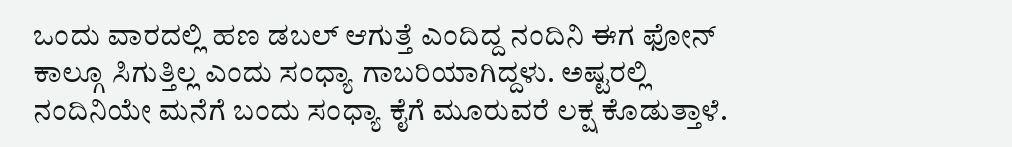ಒಂದು ವಾರದಲ್ಲಿ ಹಣ ಡಬಲ್ ಆಗುತ್ತೆ ಎಂದಿದ್ದ ನಂದಿನಿ ಈಗ ಫೋನ್ ಕಾಲ್ಗೂ ಸಿಗುತ್ತಿಲ್ಲ ಎಂದು ಸಂಧ್ಯಾ ಗಾಬರಿಯಾಗಿದ್ದಳು. ಅಷ್ಟರಲ್ಲಿ ನಂದಿನಿಯೇ ಮನೆಗೆ ಬಂದು ಸಂಧ್ಯಾ ಕೈಗೆ ಮೂರುವರೆ ಲಕ್ಷ ಕೊಡುತ್ತಾಳೆ.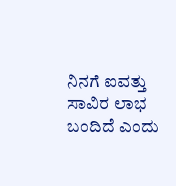ನಿನಗೆ ಐವತ್ತು ಸಾವಿರ ಲಾಭ ಬಂದಿದೆ ಎಂದು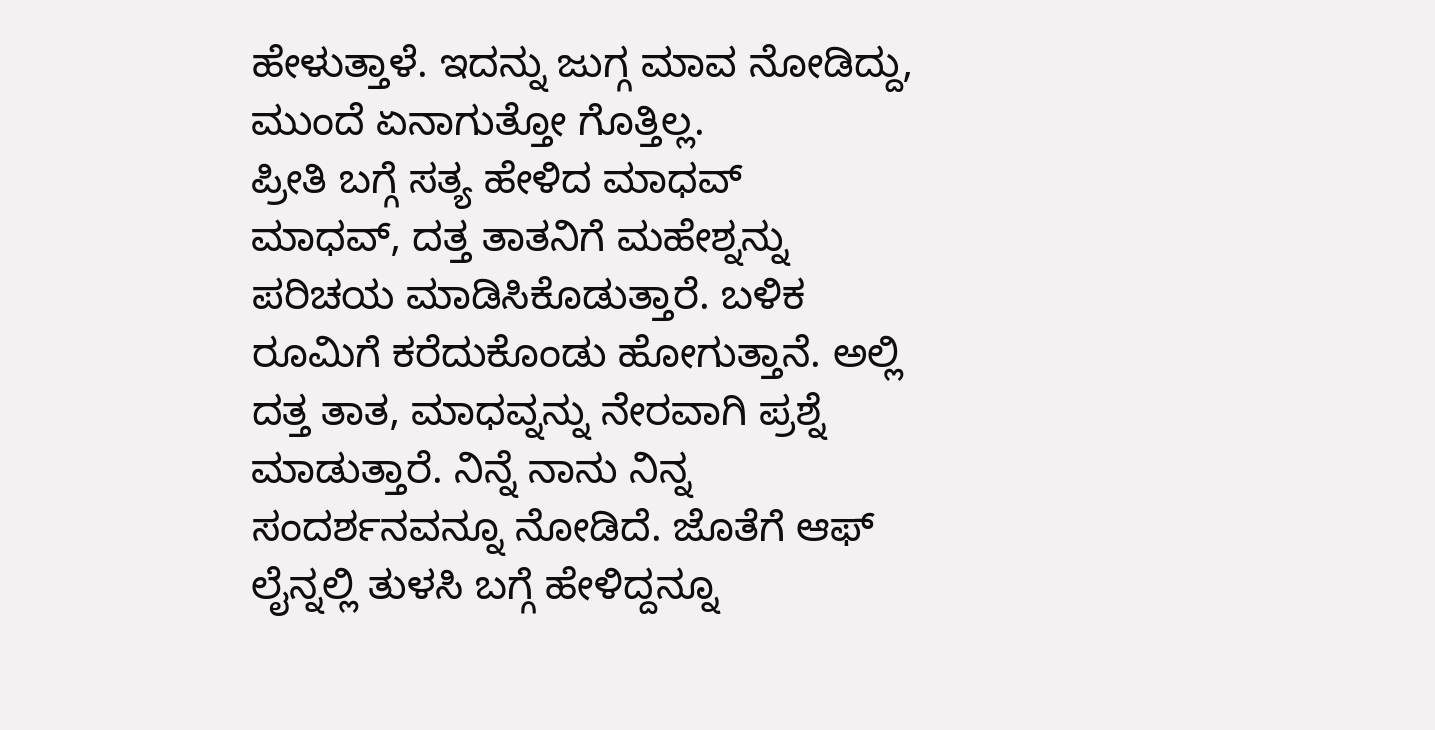ಹೇಳುತ್ತಾಳೆ. ಇದನ್ನು ಜುಗ್ಗ ಮಾವ ನೋಡಿದ್ದು, ಮುಂದೆ ಏನಾಗುತ್ತೋ ಗೊತ್ತಿಲ್ಲ.
ಪ್ರೀತಿ ಬಗ್ಗೆ ಸತ್ಯ ಹೇಳಿದ ಮಾಧವ್
ಮಾಧವ್, ದತ್ತ ತಾತನಿಗೆ ಮಹೇಶ್ನನ್ನು ಪರಿಚಯ ಮಾಡಿಸಿಕೊಡುತ್ತಾರೆ. ಬಳಿಕ ರೂಮಿಗೆ ಕರೆದುಕೊಂಡು ಹೋಗುತ್ತಾನೆ. ಅಲ್ಲಿ ದತ್ತ ತಾತ, ಮಾಧವ್ನನ್ನು ನೇರವಾಗಿ ಪ್ರಶ್ನೆ ಮಾಡುತ್ತಾರೆ. ನಿನ್ನೆ ನಾನು ನಿನ್ನ ಸಂದರ್ಶನವನ್ನೂ ನೋಡಿದೆ. ಜೊತೆಗೆ ಆಫ್ ಲೈನ್ನಲ್ಲಿ ತುಳಸಿ ಬಗ್ಗೆ ಹೇಳಿದ್ದನ್ನೂ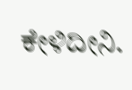ಕೇಳಿದೀನಿ.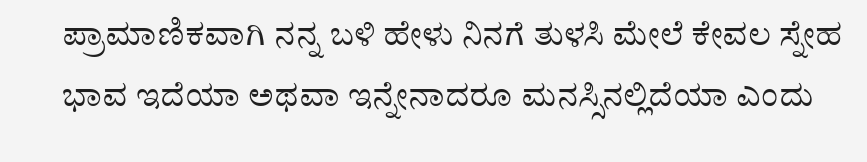ಪ್ರಾಮಾಣಿಕವಾಗಿ ನನ್ನ ಬಳಿ ಹೇಳು ನಿನಗೆ ತುಳಸಿ ಮೇಲೆ ಕೇವಲ ಸ್ನೇಹ ಭಾವ ಇದೆಯಾ ಅಥವಾ ಇನ್ನೇನಾದರೂ ಮನಸ್ಸಿನಲ್ಲಿದೆಯಾ ಎಂದು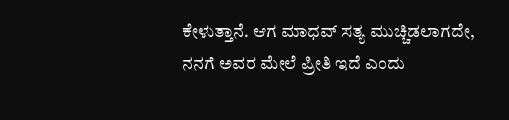ಕೇಳುತ್ತಾನೆ. ಆಗ ಮಾಧವ್ ಸತ್ಯ ಮುಚ್ಚಿಡಲಾಗದೇ, ನನಗೆ ಅವರ ಮೇಲೆ ಪ್ರೀತಿ ಇದೆ ಎಂದು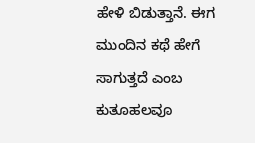ಹೇಳಿ ಬಿಡುತ್ತಾನೆ. ಈಗ ಮುಂದಿನ ಕಥೆ ಹೇಗೆ ಸಾಗುತ್ತದೆ ಎಂಬ ಕುತೂಹಲವೂ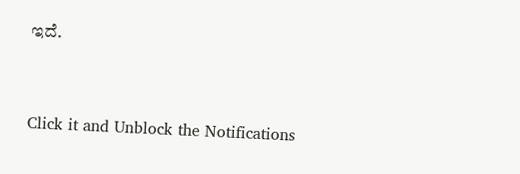ಇದೆ.


Click it and Unblock the Notifications